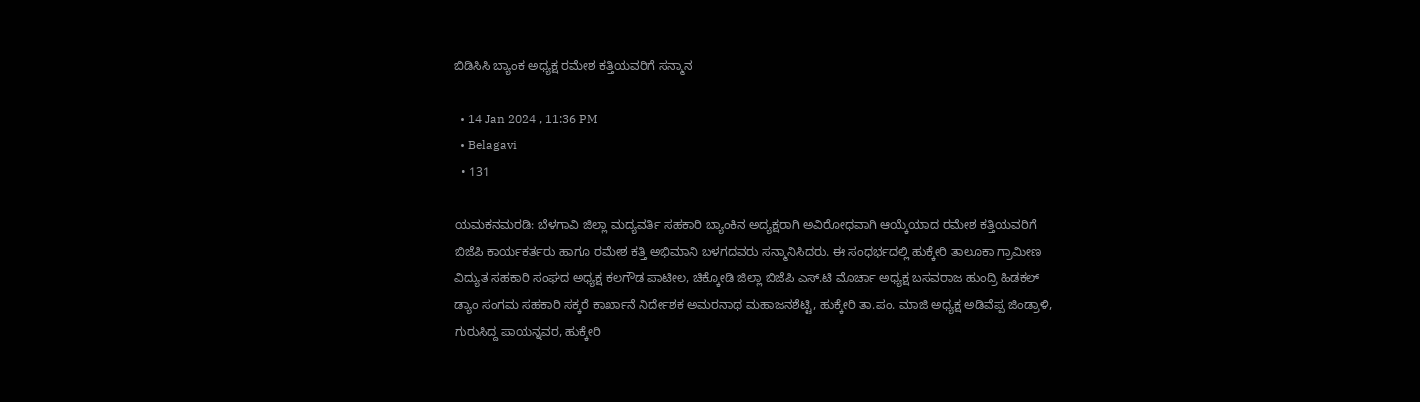ಬಿಡಿಸಿಸಿ ಬ್ಯಾಂಕ ಅಧ್ಯಕ್ಷ ರಮೇಶ ಕತ್ತಿಯವರಿಗೆ ಸನ್ಮಾನ

  • 14 Jan 2024 , 11:36 PM
  • Belagavi
  • 131

ಯಮಕನಮರಡಿ: ಬೆಳಗಾವಿ ಜಿಲ್ಲಾ ಮದ್ಯವರ್ತಿ ಸಹಕಾರಿ ಬ್ಯಾಂಕಿನ ಅದ್ಯಕ್ಷರಾಗಿ ಅವಿರೋಧವಾಗಿ ಆಯ್ಕೆಯಾದ ರಮೇಶ ಕತ್ತಿಯವರಿಗೆ ಬಿಜೆಪಿ ಕಾರ್ಯಕರ್ತರು ಹಾಗೂ ರಮೇಶ ಕತ್ತಿ ಅಭಿಮಾನಿ ಬಳಗದವರು ಸನ್ಮಾನಿಸಿದರು. ಈ ಸಂಧರ್ಭದಲ್ಲಿ ಹುಕ್ಕೇರಿ ತಾಲೂಕಾ ಗ್ರಾಮೀಣ ವಿದ್ಯುತ ಸಹಕಾರಿ ಸಂಘದ ಅಧ್ಯಕ್ಷ ಕಲಗೌಡ ಪಾಟೀಲ, ಚಿಕ್ಕೋಡಿ ಜಿಲ್ಲಾ ಬಿಜೆಪಿ ಎಸ್.ಟಿ ಮೊರ್ಚಾ ಅಧ್ಯಕ್ಷ ಬಸವರಾಜ ಹುಂದ್ರಿ ಹಿಡಕಲ್ ಡ್ಯಾಂ ಸಂಗಮ ಸಹಕಾರಿ ಸಕ್ಕರೆ ಕಾರ್ಖಾನೆ ನಿರ್ದೇಶಕ ಅಮರನಾಥ ಮಹಾಜನಶೆಟ್ಟಿ, ಹುಕ್ಕೇರಿ ತಾ.ಪಂ. ಮಾಜಿ ಅಧ್ಯಕ್ಷ ಅಡಿವೆಪ್ಪ ಜಿಂಡ್ರಾಳಿ, ಗುರುಸಿದ್ದ ಪಾಯನ್ನವರ, ಹುಕ್ಕೇರಿ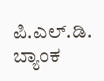ಪಿ.ಎಲ್.ಡಿ. ಬ್ಯಾಂಕ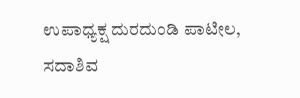ಉಪಾಧ್ಯಕ್ಷ ದುರದುಂಡಿ ಪಾಟೀಲ, ಸದಾಶಿವ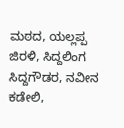ಮಠದ, ಯಲ್ಲಪ್ಪ ಜಿರಳಿ, ಸಿದ್ದಲಿಂಗ ಸಿದ್ದಗೌಡರ, ನವೀನ ಕಡೇಲಿ,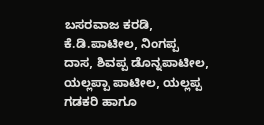ಬಸರವಾಜ ಕರಡಿ, ಕೆ.ಡಿ.ಪಾಟೀಲ, ನಿಂಗಪ್ಪ ದಾಸ, ಶಿವಪ್ಪ ಡೊನ್ನಪಾಟೀಲ, ಯಲ್ಲಪ್ಪಾ ಪಾಟೀಲ, ಯಲ್ಲಪ್ಪ ಗಡಕರಿ ಹಾಗೂ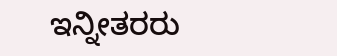ಇನ್ನೀತರರು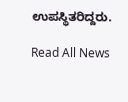ಉಪಸ್ಥಿತರಿದ್ದರು.

Read All News